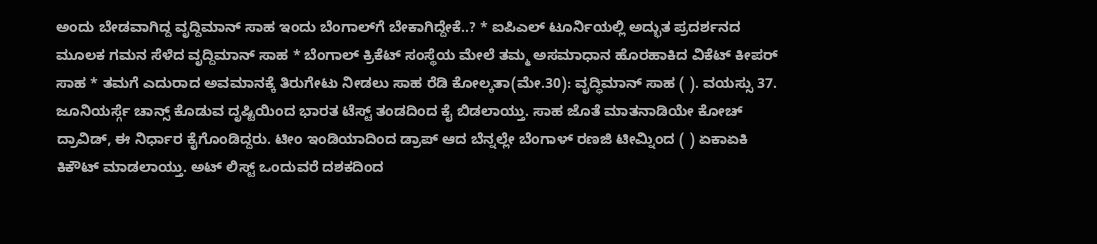ಅಂದು ಬೇಡವಾಗಿದ್ದ ವೃದ್ದಿಮಾನ್ ಸಾಹ ಇಂದು ಬೆಂಗಾಲ್‌ಗೆ ಬೇಕಾಗಿದ್ದೇಕೆ..? * ಐಪಿಎಲ್ ಟೂರ್ನಿಯಲ್ಲಿ ಅದ್ಭುತ ಪ್ರದರ್ಶನದ ಮೂಲಕ ಗಮನ ಸೆಳೆದ ವೃದ್ದಿಮಾನ್ ಸಾಹ * ಬೆಂಗಾಲ್ ಕ್ರಿಕೆಟ್ ಸಂಸ್ಥೆಯ ಮೇಲೆ ತಮ್ಮ ಅಸಮಾಧಾನ ಹೊರಹಾಕಿದ ವಿಕೆಟ್ ಕೀಪರ್ ಸಾಹ * ತಮಗೆ ಎದುರಾದ ಅವಮಾನಕ್ಕೆ ತಿರುಗೇಟು ನೀಡಲು ಸಾಹ ರೆಡಿ ಕೋಲ್ಕತಾ(ಮೇ.30): ವೃದ್ಧಿಮಾನ್ ಸಾಹ ( ). ವಯಸ್ಸು 37. ಜೂನಿಯರ್ಸ್ಗೆ ಚಾನ್ಸ್ ಕೊಡುವ ದೃಷ್ಟಿಯಿಂದ ಭಾರತ ಟೆಸ್ಟ್ ತಂಡದಿಂದ ಕೈ ಬಿಡಲಾಯ್ತು. ಸಾಹ ಜೊತೆ ಮಾತನಾಡಿಯೇ ಕೋಚ್ ದ್ರಾವಿಡ್, ಈ ನಿರ್ಧಾರ ಕೈಗೊಂಡಿದ್ದರು. ಟೀಂ ಇಂಡಿಯಾದಿಂದ ಡ್ರಾಪ್ ಆದ ಬೆನ್ನಲ್ಲೇ ಬೆಂಗಾಳ್ ರಣಜಿ ಟೀಮ್ನಿಂದ ( ) ಏಕಾಏಕಿ ಕಿಕೌಟ್ ಮಾಡಲಾಯ್ತು. ಅಟ್ ಲಿಸ್ಟ್ ಒಂದುವರೆ ದಶಕದಿಂದ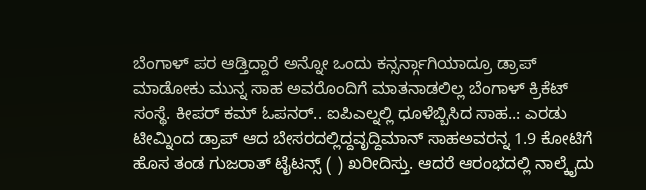ಬೆಂಗಾಳ್ ಪರ ಆಡ್ತಿದ್ದಾರೆ ಅನ್ನೋ ಒಂದು ಕನ್ಸರ್ನ್ಗಾಗಿಯಾದ್ರೂ ಡ್ರಾಪ್ ಮಾಡೋಕು ಮುನ್ನ ಸಾಹ ಅವರೊಂದಿಗೆ ಮಾತನಾಡಲಿಲ್ಲ ಬೆಂಗಾಳ್ ಕ್ರಿಕೆಟ್ ಸಂಸ್ಥೆ. ಕೀಪರ್ ಕಮ್ ಓಪನರ್.. ಐಪಿಎಲ್ನಲ್ಲಿ ಧೂಳೆಬ್ಬಿಸಿದ ಸಾಹ..: ಎರಡು ಟೀಮ್ನಿಂದ ಡ್ರಾಪ್ ಆದ ಬೇಸರದಲ್ಲಿದ್ದವೃದ್ದಿಮಾನ್ ಸಾಹಅವರನ್ನ 1.9 ಕೋಟಿಗೆ ಹೊಸ ತಂಡ ಗುಜರಾತ್ ಟೈಟನ್ಸ್ ( ) ಖರೀದಿಸ್ತು. ಆದರೆ ಆರಂಭದಲ್ಲಿ ನಾಲ್ಕೈದು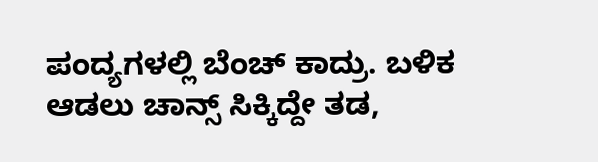ಪಂದ್ಯಗಳಲ್ಲಿ ಬೆಂಚ್ ಕಾದ್ರು. ಬಳಿಕ ಆಡಲು ಚಾನ್ಸ್ ಸಿಕ್ಕಿದ್ದೇ ತಡ,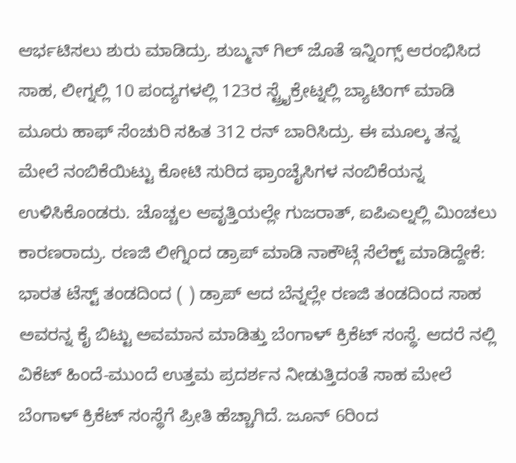ಆರ್ಭಟಿಸಲು ಶುರು ಮಾಡಿದ್ರು. ಶುಬ್ಮನ್ ಗಿಲ್ ಜೊತೆ ಇನ್ನಿಂಗ್ಸ್ ಆರಂಭಿಸಿದ ಸಾಹ, ಲೀಗ್ನಲ್ಲಿ 10 ಪಂದ್ಯಗಳಲ್ಲಿ 123ರ ಸ್ಟ್ರೈಕ್ರೇಟ್ನಲ್ಲಿ ಬ್ಯಾಟಿಂಗ್ ಮಾಡಿ ಮೂರು ಹಾಫ್ ಸೆಂಚುರಿ ಸಹಿತ 312 ರನ್ ಬಾರಿಸಿದ್ರು. ಈ ಮೂಲ್ಕ ತನ್ನ ಮೇಲೆ ನಂಬಿಕೆಯಿಟ್ಟು ಕೋಟಿ ಸುರಿದ ಫ್ರಾಂಚೈಸಿಗಳ ನಂಬಿಕೆಯನ್ನ ಉಳಿಸಿಕೊಂಡರು. ಚೊಚ್ಚಲ ಆವೃತ್ತಿಯಲ್ಲೇ ಗುಜರಾತ್, ಐಪಿಎಲ್ನಲ್ಲಿ ಮಿಂಚಲು ಕಾರಣರಾದ್ರು. ರಣಜಿ ಲೀಗ್ನಿಂದ ಡ್ರಾಪ್ ಮಾಡಿ ನಾಕೌಟ್ಗೆ ಸೆಲೆಕ್ಟ್ ಮಾಡಿದ್ದೇಕೆ: ಭಾರತ ಟೆಸ್ಟ್ ತಂಡದಿಂದ ( ) ಡ್ರಾಪ್ ಆದ ಬೆನ್ನಲ್ಲೇ ರಣಜಿ ತಂಡದಿಂದ ಸಾಹ ಅವರನ್ನ ಕೈ ಬಿಟ್ಟು ಅವಮಾನ ಮಾಡಿತ್ತು ಬೆಂಗಾಳ್ ಕ್ರಿಕೆಟ್ ಸಂಸ್ಥೆ. ಆದರೆ ನಲ್ಲಿ ವಿಕೆಟ್ ಹಿಂದೆ-ಮುಂದೆ ಉತ್ತಮ ಪ್ರದರ್ಶನ ನೀಡುತ್ತಿದಂತೆ ಸಾಹ ಮೇಲೆ ಬೆಂಗಾಳ್ ಕ್ರಿಕೆಟ್ ಸಂಸ್ಥೆಗೆ ಪ್ರೀತಿ ಹೆಚ್ಚಾಗಿದೆ. ಜೂನ್ 6ರಿಂದ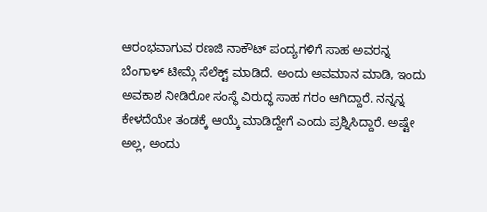ಆರಂಭವಾಗುವ ರಣಜಿ ನಾಕೌಟ್ ಪಂದ್ಯಗಳಿಗೆ ಸಾಹ ಅವರನ್ನ ಬೆಂಗಾಳ್ ಟೀಮ್ಗೆ ಸೆಲೆಕ್ಟ್ ಮಾಡಿದೆ. ಅಂದು ಅವಮಾನ ಮಾಡಿ, ಇಂದು ಅವಕಾಶ ನೀಡಿರೋ ಸಂಸ್ಥೆ ವಿರುದ್ಧ ಸಾಹ ಗರಂ ಆಗಿದ್ದಾರೆ. ನನ್ನನ್ನ ಕೇಳದೆಯೇ ತಂಡಕ್ಕೆ ಆಯ್ಕೆ ಮಾಡಿದ್ದೇಗೆ ಎಂದು ಪ್ರಶ್ನಿಸಿದ್ದಾರೆ. ಅಷ್ಟೇ ಅಲ್ಲ, ಅಂದು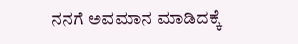ನನಗೆ ಅವಮಾನ ಮಾಡಿದಕ್ಕೆ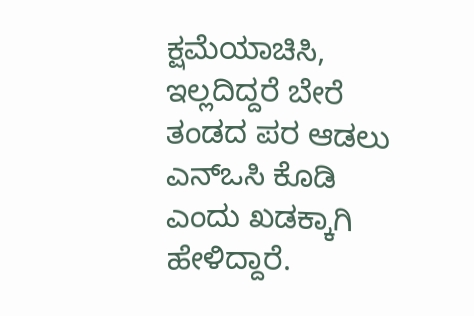ಕ್ಷಮೆಯಾಚಿಸಿ, ಇಲ್ಲದಿದ್ದರೆ ಬೇರೆ ತಂಡದ ಪರ ಆಡಲು ಎನ್ಒಸಿ ಕೊಡಿ ಎಂದು ಖಡಕ್ಕಾಗಿ ಹೇಳಿದ್ದಾರೆ.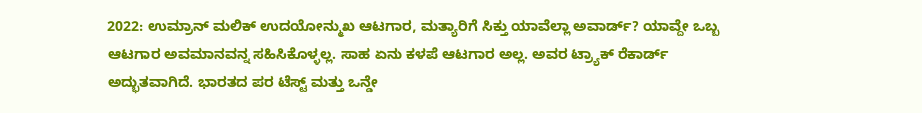2022: ಉಮ್ರಾನ್ ಮಲಿಕ್ ಉದಯೋನ್ಮುಖ ಆಟಗಾರ, ಮತ್ಯಾರಿಗೆ ಸಿಕ್ತು ಯಾವೆಲ್ಲಾ ಅವಾರ್ಡ್? ಯಾವ್ದೇ ಒಬ್ಬ ಆಟಗಾರ ಅವಮಾನವನ್ನ ಸಹಿಸಿಕೊಳ್ಳಲ್ಲ. ಸಾಹ ಏನು ಕಳಪೆ ಆಟಗಾರ ಅಲ್ಲ. ಅವರ ಟ್ರ್ಯಾಕ್ ರೆಕಾರ್ಡ್ ಅದ್ಭುತವಾಗಿದೆ. ಭಾರತದ ಪರ ಟೆಸ್ಟ್ ಮತ್ತು ಒನ್ಡೇ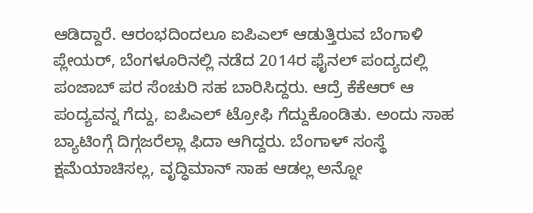ಆಡಿದ್ದಾರೆ. ಆರಂಭದಿಂದಲೂ ಐಪಿಎಲ್ ಆಡುತ್ತಿರುವ ಬೆಂಗಾಳಿ ಪ್ಲೇಯರ್, ಬೆಂಗಳೂರಿನಲ್ಲಿ ನಡೆದ 2014ರ ಫೈನಲ್ ಪಂದ್ಯದಲ್ಲಿ ಪಂಜಾಬ್ ಪರ ಸೆಂಚುರಿ ಸಹ ಬಾರಿಸಿದ್ದರು. ಆದ್ರೆ ಕೆಕೆಆರ್ ಆ ಪಂದ್ಯವನ್ನ ಗೆದ್ದು, ಐಪಿಎಲ್ ಟ್ರೋಫಿ ಗೆದ್ದುಕೊಂಡಿತು. ಅಂದು ಸಾಹ ಬ್ಯಾಟಿಂಗ್ಗೆ ದಿಗ್ಗಜರೆಲ್ಲಾ ಫಿದಾ ಆಗಿದ್ದರು. ಬೆಂಗಾಳ್ ಸಂಸ್ಥೆ ಕ್ಷಮೆಯಾಚಿಸಲ್ಲ, ವೃದ್ಧಿಮಾನ್ ಸಾಹ ಆಡಲ್ಲ ಅನ್ನೋ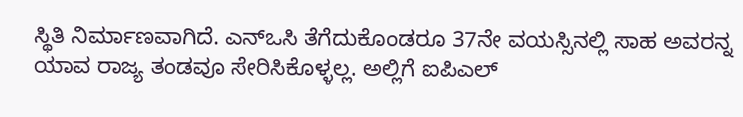ಸ್ಥಿತಿ ನಿರ್ಮಾಣವಾಗಿದೆ. ಎನ್ಒಸಿ ತೆಗೆದುಕೊಂಡರೂ 37ನೇ ವಯಸ್ಸಿನಲ್ಲಿ ಸಾಹ ಅವರನ್ನ ಯಾವ ರಾಜ್ಯ ತಂಡವೂ ಸೇರಿಸಿಕೊಳ್ಳಲ್ಲ. ಅಲ್ಲಿಗೆ ಐಪಿಎಲ್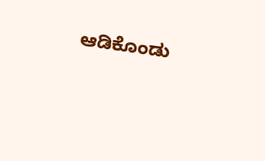ಆಡಿಕೊಂಡು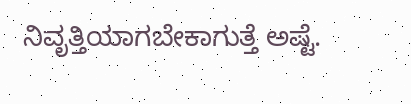ನಿವೃತ್ತಿಯಾಗಬೇಕಾಗುತ್ತೆ ಅಷ್ಟೆ.